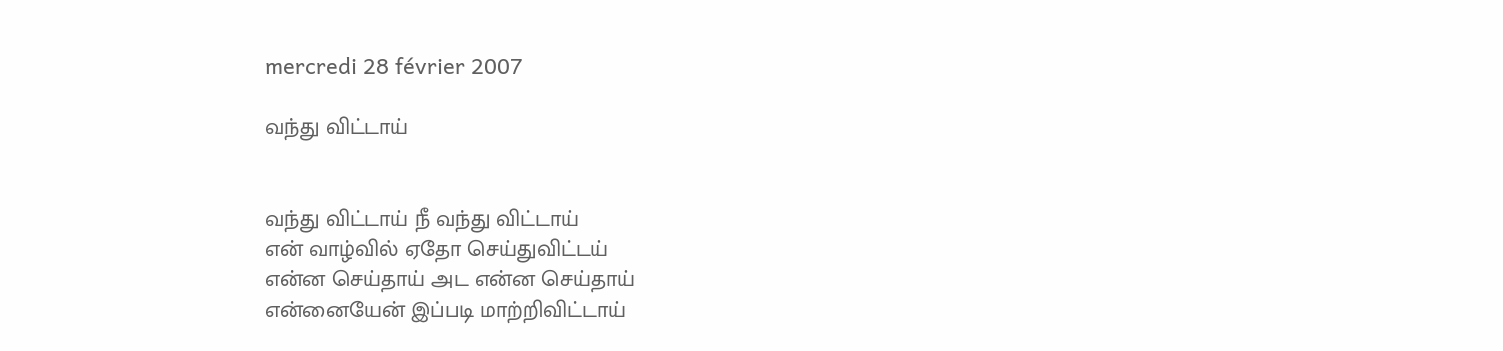mercredi 28 février 2007

வந்து விட்டாய்


வந்து விட்டாய் நீ வந்து விட்டாய்
என் வாழ்வில் ஏதோ செய்துவிட்டய்
என்ன செய்தாய் அட என்ன செய்தாய்
என்னையேன் இப்படி மாற்றிவிட்டாய்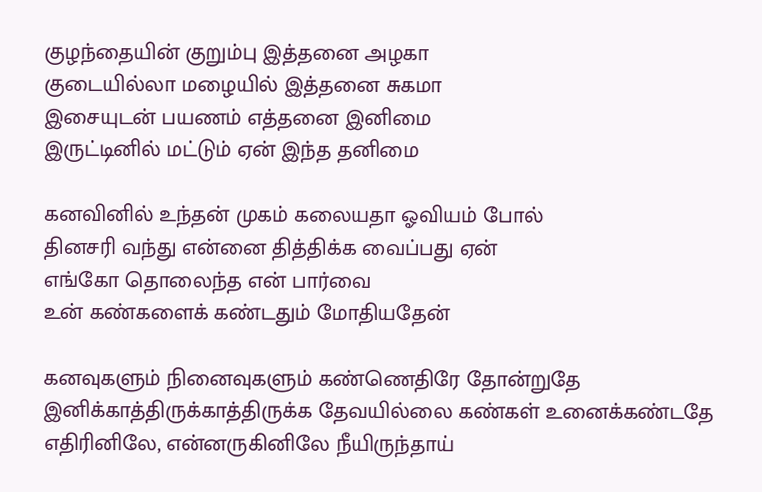குழந்தையின் குறும்பு இத்தனை அழகா
குடையில்லா மழையில் இத்தனை சுகமா
இசையுடன் பயணம் எத்தனை இனிமை
இருட்டினில் மட்டும் ஏன் இந்த தனிமை

கனவினில் உந்தன் முகம் கலையதா ஓவியம் போல்
தினசரி வந்து என்னை தித்திக்க வைப்பது ஏன்
எங்கோ தொலைந்த என் பார்வை
உன் கண்களைக் கண்டதும் மோதியதேன்

கனவுகளும் நினைவுகளும் கண்ணெதிரே தோன்றுதே
இனிக்காத்திருக்காத்திருக்க தேவயில்லை கண்கள் உனைக்கண்டதே
எதிரினிலே, என்னருகினிலே நீயிருந்தாய்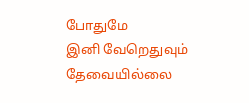போதுமே
இனி வேறெதுவும் தேவையில்லை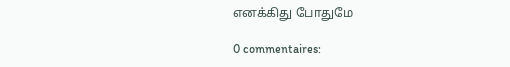எனக்கிது போதுமே

0 commentaires: